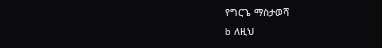የግርጌ ማስታወሻ
b ለዚህ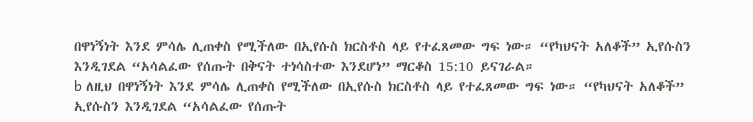በዋነኝነት እንደ ምሳሌ ሊጠቀስ የሚችለው በኢየሱስ ክርስቶስ ላይ የተፈጸመው ግፍ ነው። “የካህናት አለቆች” ኢየሱስን እንዲገደል “አሳልፈው የሰጡት በቅናት ተነሳስተው እንደሆነ” ማርቆስ 15:10 ይናገራል።
b ለዚህ በዋነኝነት እንደ ምሳሌ ሊጠቀስ የሚችለው በኢየሱስ ክርስቶስ ላይ የተፈጸመው ግፍ ነው። “የካህናት አለቆች” ኢየሱስን እንዲገደል “አሳልፈው የሰጡት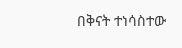በቅናት ተነሳስተው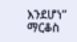እንደሆነ” ማርቆስ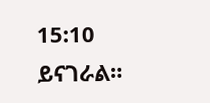15:10 ይናገራል።